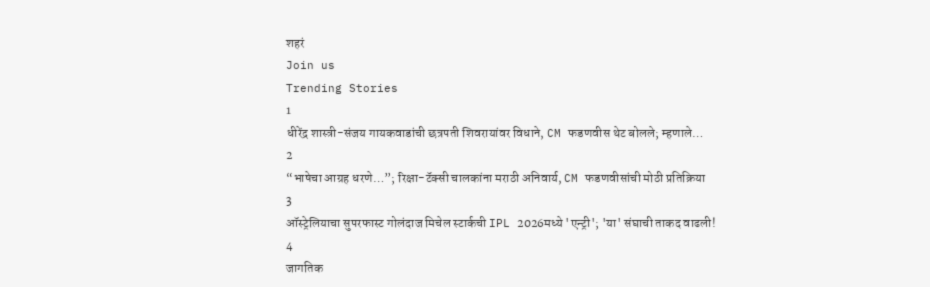शहरं
Join us
Trending Stories
1
धीरेंद्र शास्त्री-संजय गायकवाडांची छत्रपती शिवरायांवर विधाने, CM फडणवीस थेट बोलले; म्हणाले…
2
“भाषेचा आग्रह धरणे…”; रिक्षा-टॅक्सी चालकांना मराठी अनिवार्य, CM फडणवीसांची मोठी प्रतिक्रिया
3
ऑस्ट्रेलियाचा सुपरफास्ट गोलंदाज मिचेल स्टार्कची IPL 2026मध्ये 'एन्ट्री'; 'या' संघाची ताकद वाढली!
4
जागतिक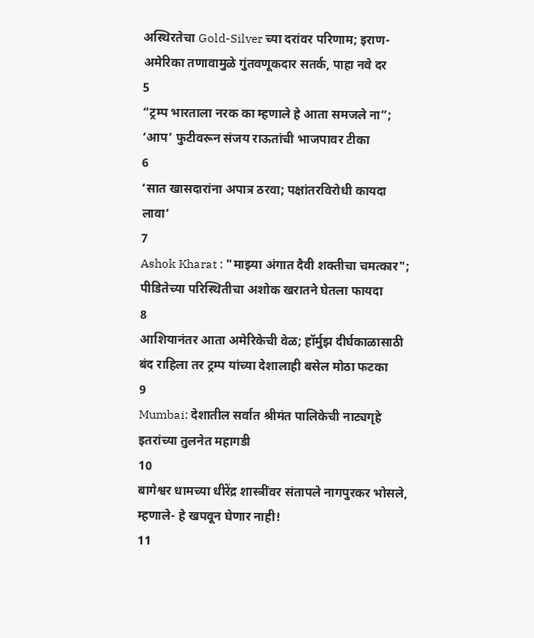अस्थिरतेचा Gold-Silver च्या दरांवर परिणाम; इराण-अमेरिका तणावामुळे गुंतवणूकदार सतर्क, पाहा नवे दर
5
“ट्रम्प भारताला नरक का म्हणाले हे आता समजले ना”; ‘आप’ फुटीवरून संजय राऊतांची भाजपावर टीका
6
‘सात खासदारांना अपात्र ठरवा; पक्षांतरविरोधी कायदा लावा’
7
Ashok Kharat : "माझ्या अंगात दैवी शक्तीचा चमत्कार"; पीडितेच्या परिस्थितीचा अशोक खरातने घेतला फायदा
8
आशियानंतर आता अमेरिकेची वेळ; हॉर्मुझ दीर्घकाळासाठी बंद राहिला तर ट्रम्प यांच्या देशालाही बसेल मोठा फटका
9
Mumbai: देशातील सर्वात श्रीमंत पालिकेची नाट्यगृहे इतरांच्या तुलनेत महागडी
10
बागेश्वर धामच्या धीरेंद्र शास्त्रींवर संतापले नागपुरकर भोसले, म्हणाले- हे खपवून घेणार नाही!
11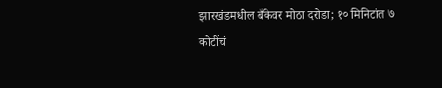झारखंडमधील बँकेवर मोठा दरोडा; १० मिनिटांत ७ कोटींचं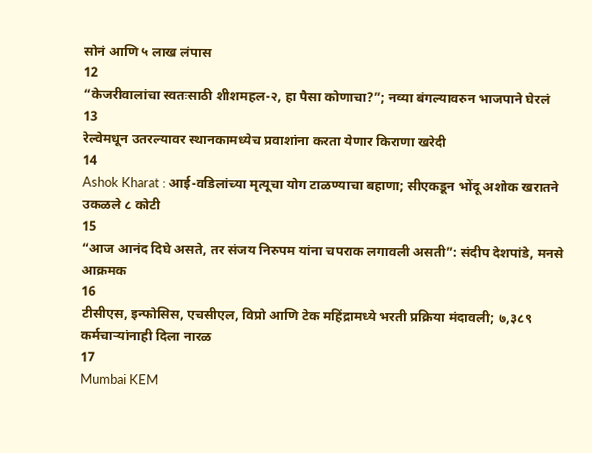सोनं आणि ५ लाख लंपास
12
“केजरीवालांचा स्वतःसाठी शीशमहल-२, हा पैसा कोणाचा?”; नव्या बंगल्यावरुन भाजपाने घेरलं
13
रेल्वेमधून उतरल्यावर स्थानकामध्येच प्रवाशांना करता येणार किराणा खरेदी
14
Ashok Kharat : आई-वडिलांच्या मृत्यूचा योग टाळण्याचा बहाणा; सीएकडून भोंदू अशोक खरातने उकळले ८ कोटी
15
“आज आनंद दिघे असते, तर संजय निरुपम यांना चपराक लगावली असती”: संदीप देशपांडे, मनसे आक्रमक
16
टीसीएस, इन्‍फोसिस, एचसीएल, विप्रो आणि टेक महिंद्रामध्ये भरती प्रक्रिया मंदावली; ७,३८९ कर्मचाऱ्यांनाही दिला नारळ
17
Mumbai KEM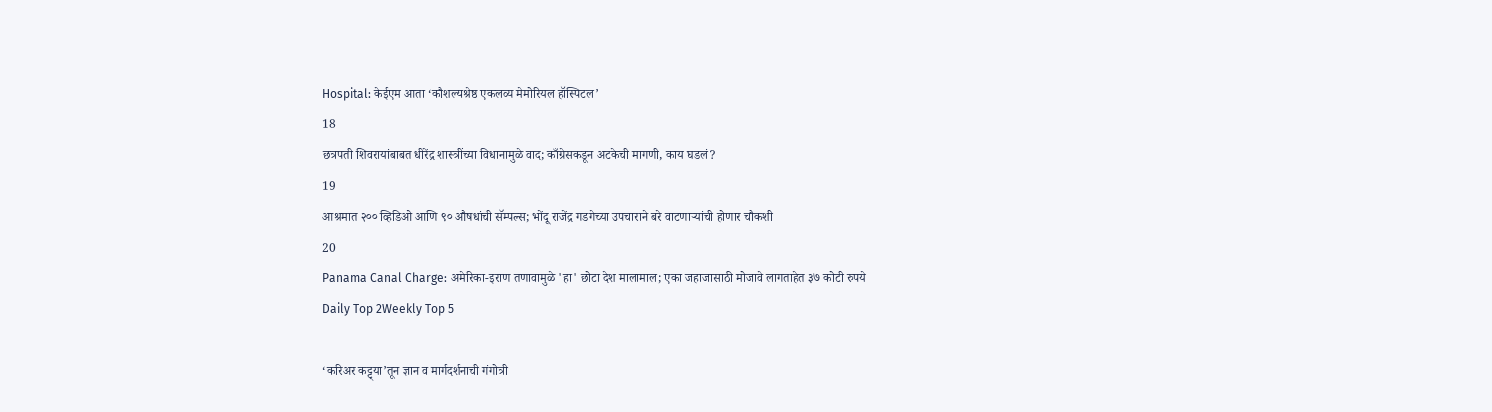Hospital: केईएम आता ‘कौशल्यश्रेष्ठ एकलव्य मेमोरियल हॉस्पिटल’
18
छत्रपती शिवरायांबाबत धीरेंद्र शास्त्रींच्या विधानामुळे वाद; काँग्रेसकडून अटकेची मागणी, काय घडलं?
19
आश्रमात २०० व्हिडिओ आणि ९० औषधांची सॅम्पल्स; भोंदू राजेंद्र गडगेच्या उपचाराने बरे वाटणाऱ्यांची होणार चौकशी
20
Panama Canal Charge: अमेरिका-इराण तणावामुळे 'हा' छोटा देश मालामाल; एका जहाजासाठी मोजावे लागताहेत ३७ कोटी रुपये
Daily Top 2Weekly Top 5

‘करिअर कट्ट्या’तून ज्ञान व मार्गदर्शनाची गंगोत्री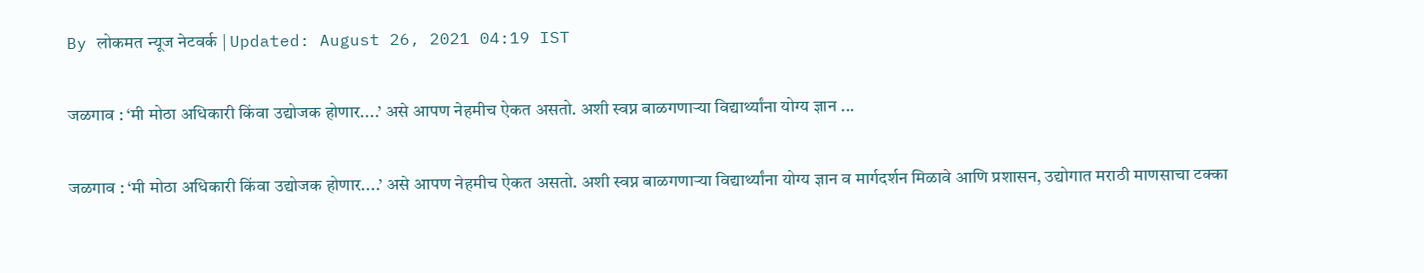By लोकमत न्यूज नेटवर्क | Updated: August 26, 2021 04:19 IST

जळगाव : ‘मी मोठा अधिकारी किंवा उद्योजक होणार....’ असे आपण नेहमीच ऐकत असतो. अशी स्वप्न बाळगणाऱ्या विद्यार्थ्यांना योग्य ज्ञान ...

जळगाव : ‘मी मोठा अधिकारी किंवा उद्योजक होणार....’ असे आपण नेहमीच ऐकत असतो. अशी स्वप्न बाळगणाऱ्या विद्यार्थ्यांना योग्य ज्ञान व मार्गदर्शन मिळावे आणि प्रशासन, उद्योगात मराठी माणसाचा टक्का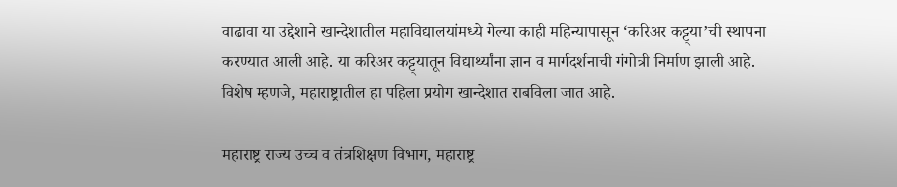वाढावा या उद्देशाने खान्देशातील महाविद्यालयांमध्ये गेल्या काही महिन्यापासून ‘करिअर कट्ट्या’ची स्थापना करण्यात आली आहे. या करिअर कट्ट्यातून विद्यार्थ्यांना ज्ञान व मार्गदर्शनाची गंगोत्री निर्माण झाली आहे. विशेष म्हणजे, महाराष्ट्रातील हा पहिला प्रयोग खान्देशात राबविला जात आहे.

महाराष्ट्र राज्य उच्च व तंत्रशिक्षण विभाग, महाराष्ट्र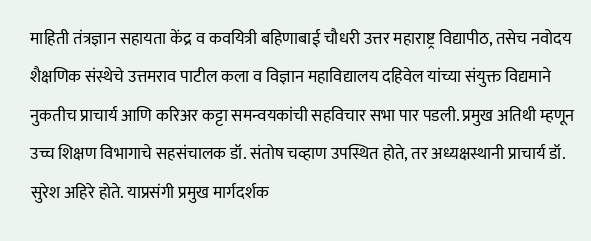माहिती तंत्रज्ञान सहायता केंद्र व कवयित्री बहिणाबाई चौधरी उत्तर महाराष्ट्र विद्यापीठ, तसेच नवोदय शैक्षणिक संस्थेचे उत्तमराव पाटील कला व विज्ञान महाविद्यालय दहिवेल यांच्या संयुक्त विद्यमाने नुकतीच प्राचार्य आणि करिअर कट्टा समन्वयकांची सहविचार सभा पार पडली. प्रमुख अतिथी म्हणून उच्च शिक्षण विभागाचे सहसंचालक डॉ. संतोष चव्हाण उपस्थित होते, तर अध्यक्षस्थानी प्राचार्य डॉ. सुरेश अहिरे होते. याप्रसंगी प्रमुख मार्गदर्शक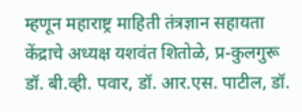म्हणून महाराष्ट्र माहिती तंत्रज्ञान सहायता केंद्राचे अध्यक्ष यशवंत शितोळे, प्र-कुलगुरू डॉ. बी.व्ही. पवार, डॉ. आर.एस. पाटील, डॉ.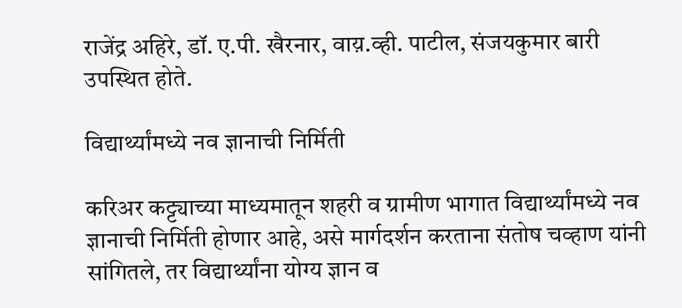राजेंद्र अहिरे, डॉ. ए.पी. खैरनार, वाय़.व्ही. पाटील, संजयकुमार बारी उपस्थित होते.

विद्यार्थ्यांमध्ये नव ज्ञानाची निर्मिती

करिअर कट्ट्याच्या माध्यमातून शहरी व ग्रामीण भागात विद्यार्थ्यांमध्ये नव ज्ञानाची निर्मिती होणार आहे, असे मार्गदर्शन करताना संतोष चव्हाण यांनी सांगितले, तर विद्यार्थ्यांना योग्य ज्ञान व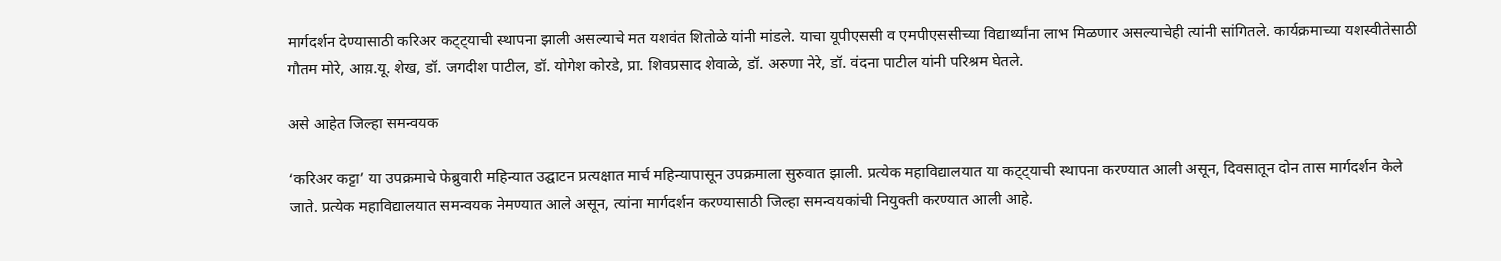मार्गदर्शन देण्यासाठी करिअर कट्ट्याची स्थापना झाली असल्याचे मत यशवंत शितोळे यांनी मांडले. याचा यूपीएससी व एमपीएससीच्या विद्यार्थ्यांना लाभ मिळणार असल्याचेही त्यांनी सांगितले. कार्यक्रमाच्या यशस्वीतेसाठी गौतम मोरे, आय़.यू. शेख, डॉ. जगदीश पाटील, डॉ. योगेश कोरडे, प्रा. शिवप्रसाद शेवाळे, डॉ. अरुणा नेरे, डॉ. वंदना पाटील यांनी परिश्रम घेतले.

असे आहेत जिल्हा समन्वयक

‘करिअर कट्टा’ या उपक्रमाचे फेब्रुवारी महिन्यात उद्घाटन प्रत्यक्षात मार्च महिन्यापासून उपक्रमाला सुरुवात झाली. प्रत्येक महाविद्यालयात या कट्ट्याची स्थापना करण्यात आली असून, दिवसातून दोन तास मार्गदर्शन केले जाते. प्रत्येक महाविद्यालयात समन्वयक नेमण्यात आले असून, त्यांना मार्गदर्शन करण्यासाठी जिल्हा समन्वयकांची नियुक्ती करण्यात आली आहे.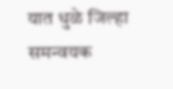यात धुळे जिल्हा समन्वयक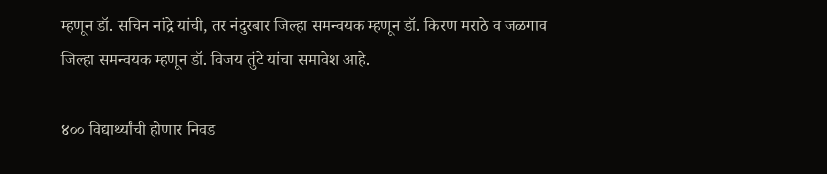म्हणून डॉ. सचिन नांद्रे यांची, तर नंदुरबार जिल्हा समन्वयक म्हणून डॉ. किरण मराठे व जळगाव जिल्हा समन्वयक म्हणून डॉ. विजय तुंटे यांचा समावेश आहे.

४०० विद्यार्थ्यांची होणार निवड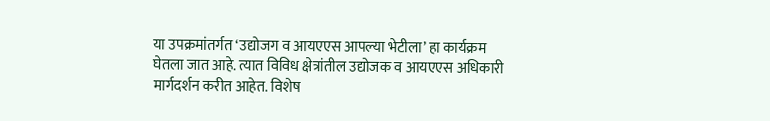या उपक्रमांतर्गत ‘उद्योजग व आयएएस आपल्या भेटीला’ हा कार्यक्रम घेतला जात आहे. त्यात विविध क्षेत्रांतील उद्योजक व आयएएस अधिकारी मार्गदर्शन करीत आहेत. विशेष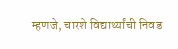म्हणजे, चारशे विद्यार्थ्यांची निवड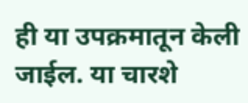ही या उपक्रमातून केली जाईल. या चारशे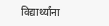विद्यार्थ्यांना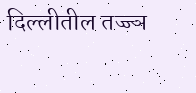दिल्लीतील तज्ज्ञ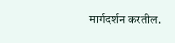मार्गदर्शन करतील.